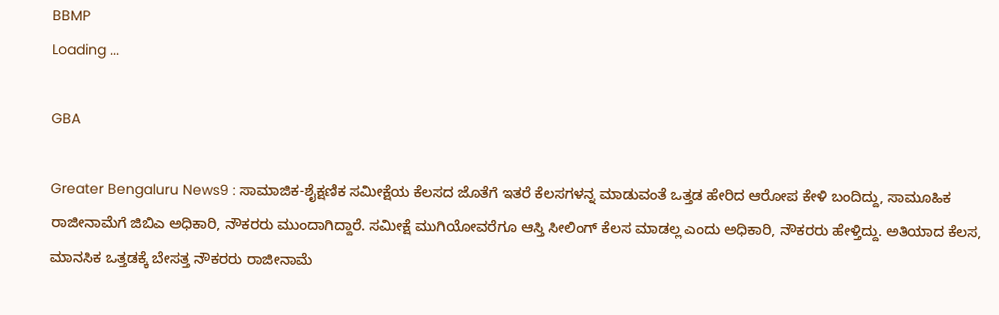BBMP
Loading ...

GBA

Greater Bengaluru News9 : ಸಾಮಾಜಿಕ-ಶೈಕ್ಷಣಿಕ ಸಮೀಕ್ಷೆಯ ಕೆಲಸದ ಜೊತೆಗೆ ಇತರೆ ಕೆಲಸಗಳನ್ನ ಮಾಡುವಂತೆ ಒತ್ತಡ ಹೇರಿದ ಆರೋಪ ಕೇಳಿ ಬಂದಿದ್ದು, ಸಾಮೂಹಿಕ ರಾಜೀನಾಮೆಗೆ ಜಿಬಿಎ ಅಧಿಕಾರಿ, ನೌಕರರು ಮುಂದಾಗಿದ್ದಾರೆ. ಸಮೀಕ್ಷೆ ಮುಗಿಯೋವರೆಗೂ ಆಸ್ತಿ ಸೀಲಿಂಗ್ ಕೆಲಸ ಮಾಡಲ್ಲ ಎಂದು ಅಧಿಕಾರಿ, ನೌಕರರು ಹೇಳ್ತಿದ್ದು. ಅತಿಯಾದ ಕೆಲಸ, ಮಾನಸಿಕ ಒತ್ತಡಕ್ಕೆ ಬೇಸತ್ತ ನೌಕರರು ರಾಜೀನಾಮೆ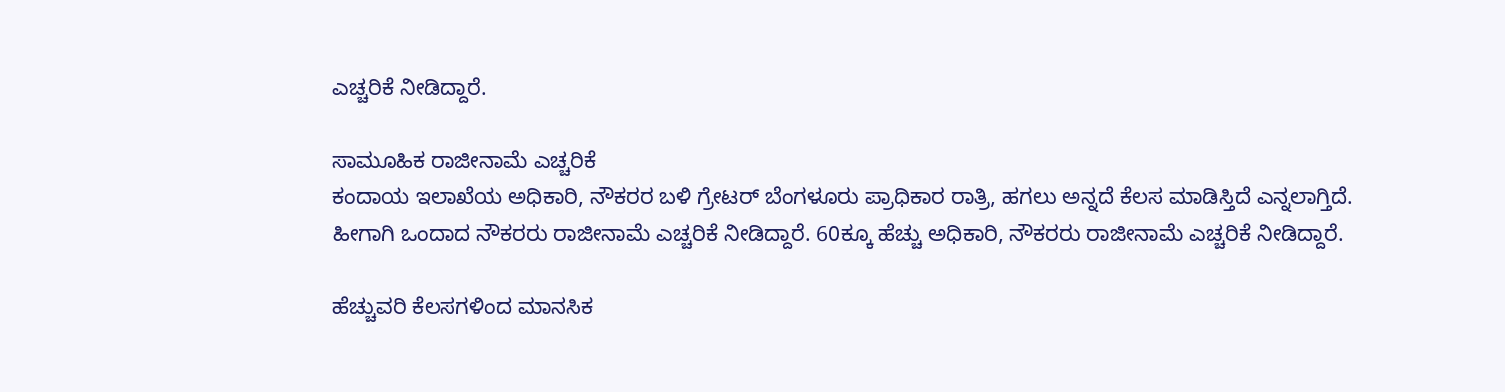ಎಚ್ಚರಿಕೆ ನೀಡಿದ್ದಾರೆ.

ಸಾಮೂಹಿಕ ರಾಜೀನಾಮೆ ಎಚ್ಚರಿಕೆ
ಕಂದಾಯ ಇಲಾಖೆಯ ಅಧಿಕಾರಿ, ನೌಕರರ ಬಳಿ ಗ್ರೇಟರ್ ಬೆಂಗಳೂರು ಪ್ರಾಧಿಕಾರ ರಾತ್ರಿ, ಹಗಲು ಅನ್ನದೆ ಕೆಲಸ ಮಾಡಿಸ್ತಿದೆ ಎನ್ನಲಾಗ್ತಿದೆ. ಹೀಗಾಗಿ ಒಂದಾದ ನೌಕರರು ರಾಜೀನಾಮೆ ಎಚ್ಚರಿಕೆ ನೀಡಿದ್ದಾರೆ. 60ಕ್ಕೂ ಹೆಚ್ಚು ಅಧಿಕಾರಿ, ನೌಕರರು ರಾಜೀನಾಮೆ ಎಚ್ಚರಿಕೆ ನೀಡಿದ್ದಾರೆ.

ಹೆಚ್ಚುವರಿ ಕೆಲಸಗಳಿಂದ ಮಾನಸಿಕ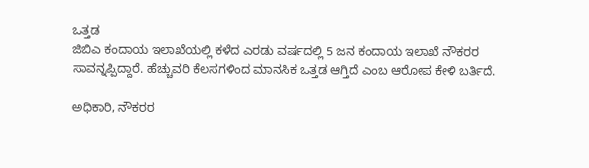ಒತ್ತಡ
ಜಿಬಿಎ ಕಂದಾಯ ಇಲಾಖೆಯಲ್ಲಿ ಕಳೆದ ಎರಡು ವರ್ಷದಲ್ಲಿ 5 ಜನ ಕಂದಾಯ ಇಲಾಖೆ ನೌಕರರ ಸಾವನ್ನಪ್ಪಿದ್ದಾರೆ. ಹೆಚ್ಚುವರಿ ಕೆಲಸಗಳಿಂದ ಮಾನಸಿಕ ಒತ್ತಡ ಆಗ್ತಿದೆ ಎಂಬ ಆರೋಪ ಕೇಳಿ ಬರ್ತಿದೆ.

ಅಧಿಕಾರಿ, ನೌಕರರ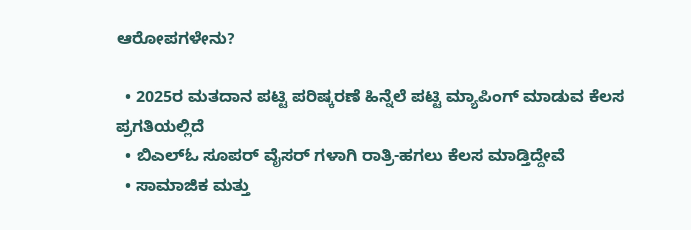ಆರೋಪಗಳೇನು?

  • 2025ರ ಮತದಾನ ಪಟ್ಟಿ ಪರಿಷ್ಕರಣೆ ಹಿನ್ನೆಲೆ ಪಟ್ಟಿ ಮ್ಯಾಪಿಂಗ್ ಮಾಡುವ ಕೆಲಸ ಪ್ರಗತಿಯಲ್ಲಿದೆ
  • ಬಿಎಲ್ಓ ಸೂಪರ್ ವೈಸರ್ ಗಳಾಗಿ ರಾತ್ರಿ-ಹಗಲು ಕೆಲಸ ಮಾಡ್ತಿದ್ದೇವೆ
  • ಸಾಮಾಜಿಕ ಮತ್ತು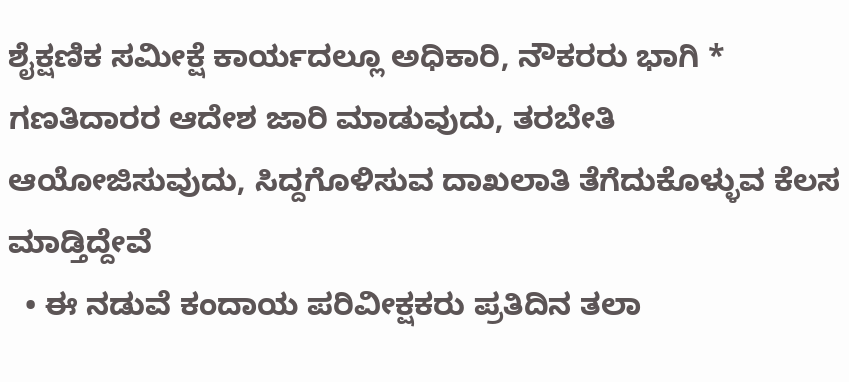ಶೈಕ್ಷಣಿಕ ಸಮೀಕ್ಷೆ ಕಾರ್ಯದಲ್ಲೂ ಅಧಿಕಾರಿ, ನೌಕರರು ಭಾಗಿ * ಗಣತಿದಾರರ ಆದೇಶ ಜಾರಿ ಮಾಡುವುದು, ತರಬೇತಿ ಆಯೋಜಿಸುವುದು, ಸಿದ್ದಗೊಳಿಸುವ ದಾಖಲಾತಿ ತೆಗೆದುಕೊಳ್ಳುವ ಕೆಲಸ ಮಾಡ್ತಿದ್ದೇವೆ
  • ಈ ನಡುವೆ ಕಂದಾಯ ಪರಿವೀಕ್ಷಕರು ಪ್ರತಿದಿನ ತಲಾ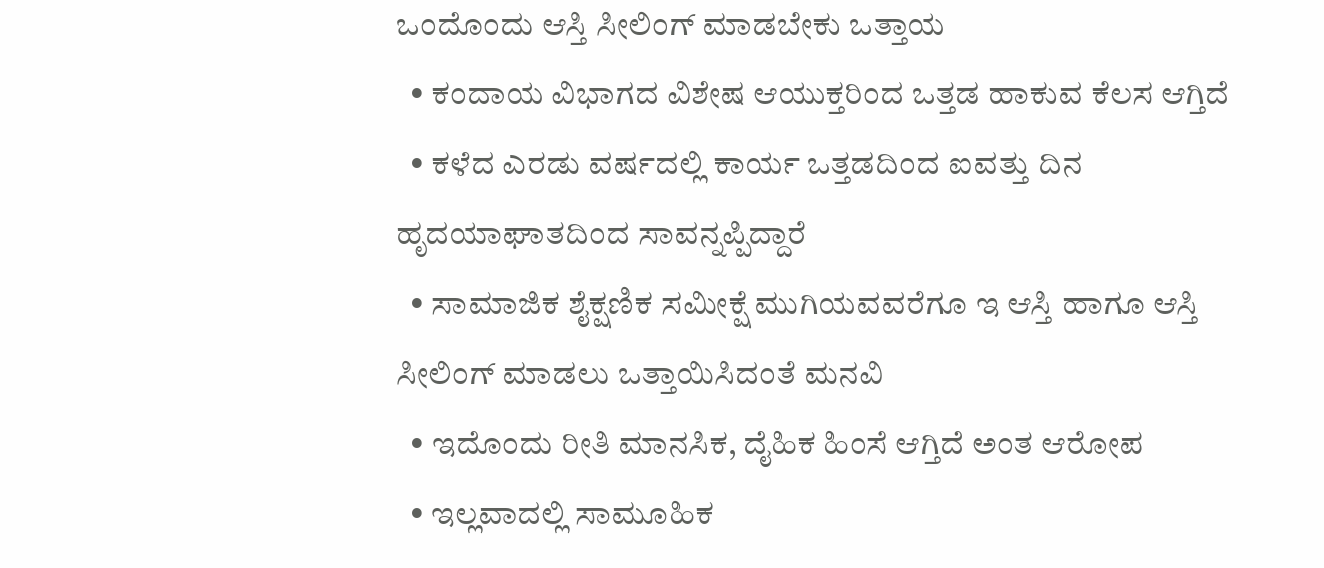ಒಂದೊಂದು ಆಸ್ತಿ ಸೀಲಿಂಗ್ ಮಾಡಬೇಕು ಒತ್ತಾಯ
  • ಕಂದಾಯ ವಿಭಾಗದ ವಿಶೇಷ ಆಯುಕ್ತರಿಂದ ಒತ್ತಡ ಹಾಕುವ ಕೆಲಸ ಆಗ್ತಿದೆ
  • ಕಳೆದ ಎರಡು ವರ್ಷದಲ್ಲಿ ಕಾರ್ಯ ಒತ್ತಡದಿಂದ ಐವತ್ತು ದಿನ ಹೃದಯಾಘಾತದಿಂದ ಸಾವನ್ನಪ್ಪಿದ್ದಾರೆ
  • ಸಾಮಾಜಿಕ ಶೈಕ್ಷಣಿಕ ಸಮೀಕ್ಷೆ ಮುಗಿಯವವರೆಗೂ ಇ ಆಸ್ತಿ ಹಾಗೂ ಆಸ್ತಿ ಸೀಲಿಂಗ್ ಮಾಡಲು ಒತ್ತಾಯಿಸಿದಂತೆ ಮನವಿ
  • ಇದೊಂದು ರೀತಿ ಮಾನಸಿಕ, ದೈಹಿಕ‌ ಹಿಂಸೆ ಆಗ್ತಿದೆ ಅಂತ ಆರೋಪ
  • ಇಲ್ಲವಾದಲ್ಲಿ ಸಾಮೂಹಿಕ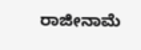ರಾಜೀನಾಮೆ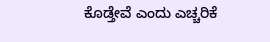ಕೊಡ್ತೇವೆ ಎಂದು ಎಚ್ಚರಿಕೆ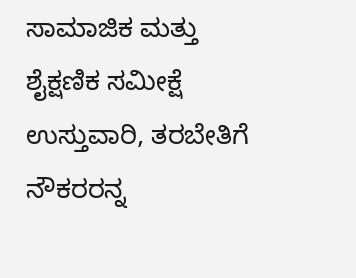ಸಾಮಾಜಿಕ ಮತ್ತು ಶೈಕ್ಷಣಿಕ ಸಮೀಕ್ಷೆ ಉಸ್ತುವಾರಿ, ತರಬೇತಿಗೆ ನೌಕರರನ್ನ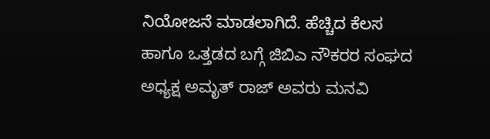ನಿಯೋಜನೆ ಮಾಡಲಾಗಿದೆ. ಹೆಚ್ಚಿದ ಕೆಲಸ ಹಾಗೂ ಒತ್ತಡದ ಬಗ್ಗೆ ಜಿಬಿಎ ನೌಕರರ ಸಂಘದ ಅಧ್ಯಕ್ಷ ಅಮೃತ್ ರಾಜ್ ಅವರು ಮನವಿ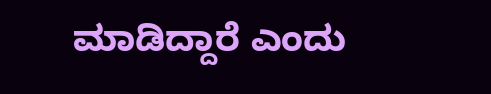ಮಾಡಿದ್ದಾರೆ ಎಂದು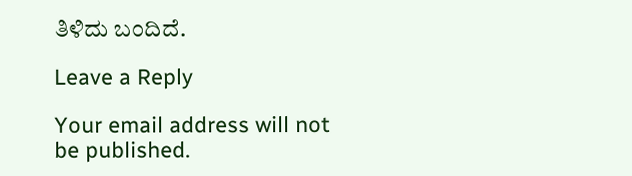ತಿಳಿದು ಬಂದಿದೆ.

Leave a Reply

Your email address will not be published.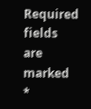Required fields are marked *